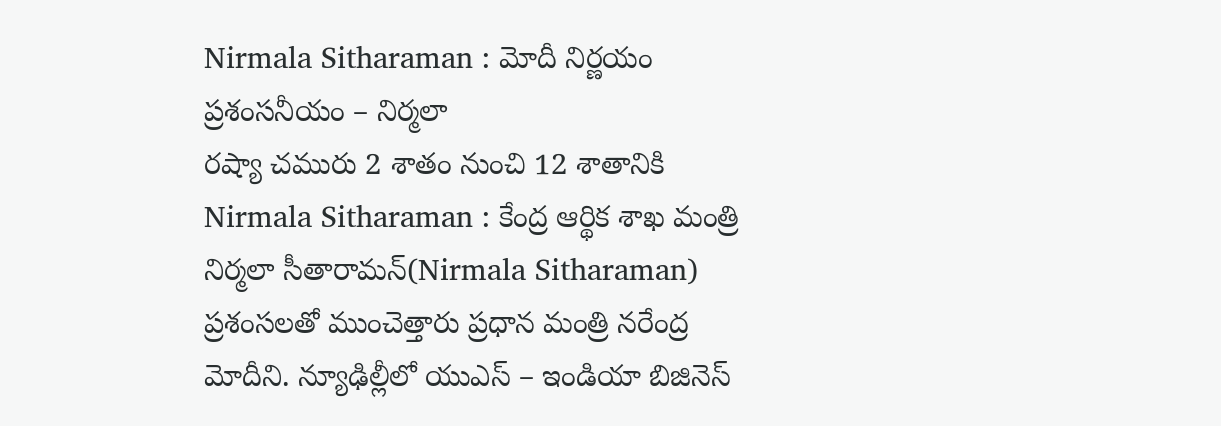Nirmala Sitharaman : మోదీ నిర్ణయం ప్రశంసనీయం – నిర్మలా
రష్యా చమురు 2 శాతం నుంచి 12 శాతానికి
Nirmala Sitharaman : కేంద్ర ఆర్థిక శాఖ మంత్రి నిర్మలా సీతారామన్(Nirmala Sitharaman) ప్రశంసలతో ముంచెత్తారు ప్రధాన మంత్రి నరేంద్ర మోదీని. న్యూఢిల్లీలో యుఎస్ – ఇండియా బిజినెస్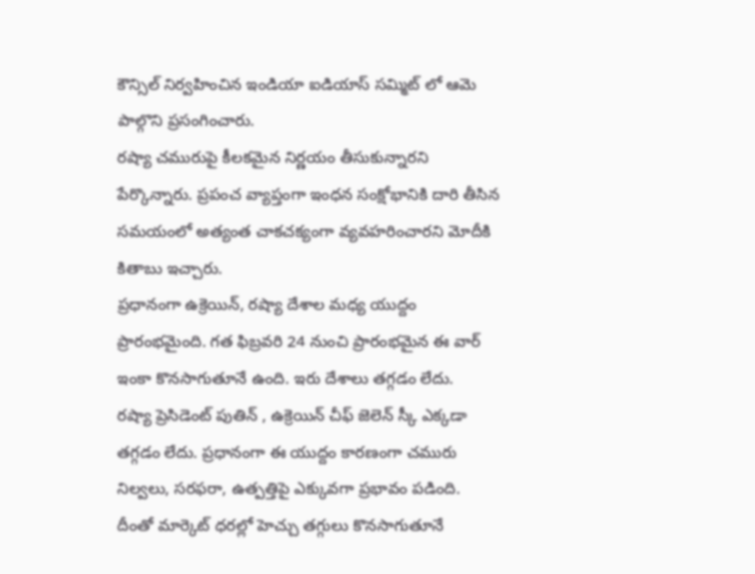కౌన్సిల్ నిర్వహించిన ఇండియా ఐడియాస్ సమ్మిట్ లో ఆమె పాల్గొని ప్రసంగించారు.
రష్యా చమురుపై కీలకమైన నిర్ణయం తీసుకున్నారని పేర్కొన్నారు. ప్రపంచ వ్యాప్తంగా ఇంధన సంక్షోభానికి దారి తీసిన సమయంలో అత్యంత చాకచక్యంగా వ్యవహరించారని మోదీకి కితాబు ఇచ్చారు.
ప్రధానంగా ఉక్రెయిన్, రష్యా దేశాల మధ్య యుద్దం ప్రారంభమైంది. గత ఫిబ్రవరి 24 నుంచి ప్రారంభమైన ఈ వార్ ఇంకా కొనసాగుతూనే ఉంది. ఇరు దేశాలు తగ్గడం లేదు.
రష్యా ప్రెసిడెంట్ పుతిన్ , ఉక్రెయిన్ చీఫ్ జెలెన్ స్కీ ఎక్కడా తగ్గడం లేదు. ప్రధానంగా ఈ యుద్దం కారణంగా చమురు నిల్వలు, సరఫరా, ఉత్పత్తిపై ఎక్కువగా ప్రభావం పడింది.
దీంతో మార్కెట్ ధరల్లో హెచ్చు తగ్గులు కొనసాగుతూనే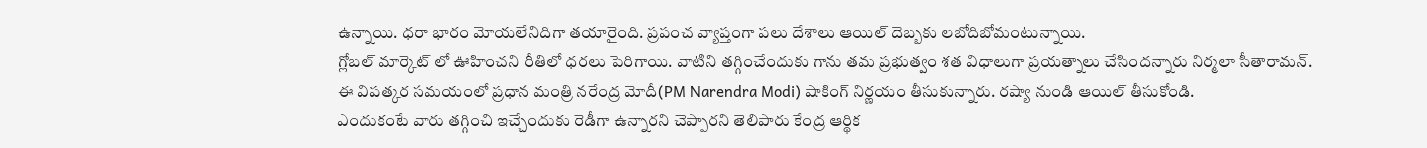ఉన్నాయి. ధరా భారం మోయలేనిదిగా తయారైంది. ప్రపంచ వ్యాప్తంగా పలు దేశాలు ఆయిల్ దెబ్బకు లబోదిబోమంటున్నాయి.
గ్లోబల్ మార్కెట్ లో ఊహించని రీతిలో ధరలు పెరిగాయి. వాటిని తగ్గించేందుకు గాను తమ ప్రభుత్వం శత విధాలుగా ప్రయత్నాలు చేసిందన్నారు నిర్మలా సీతారామన్.
ఈ విపత్కర సమయంలో ప్రధాన మంత్రి నరేంద్ర మోదీ(PM Narendra Modi) షాకింగ్ నిర్ణయం తీసుకున్నారు. రష్యా నుండి ఆయిల్ తీసుకోండి.
ఎందుకంటే వారు తగ్గించి ఇచ్చేందుకు రెడీగా ఉన్నారని చెప్పారని తెలిపారు కేంద్ర ఆర్థిక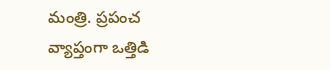మంత్రి. ప్రపంచ వ్యాప్తంగా ఒత్తిడి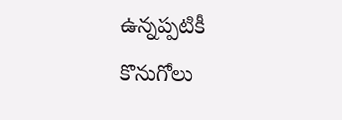ఉన్నప్పటికీ కొనుగోలు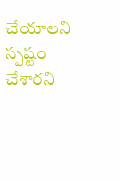చేయాలని స్పష్టం చేశారని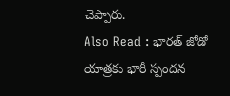చెప్పారు.
Also Read : భారత్ జోడో యాత్రకు భారీ స్పందన